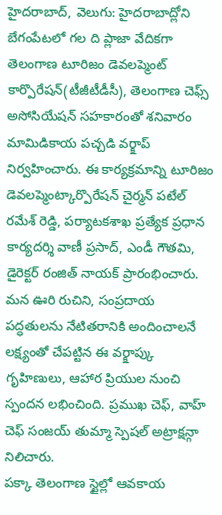హైదరాబాద్, వెలుగు: హైదరాబాద్లోని బేగంపేటలో గల ది ప్లాజా వేదికగా తెలంగాణ టూరిజం డెవలప్మెంట్ కార్పొరేషన్(టీజీటీడీసీ), తెలంగాణ చెఫ్స్ అసోసియేషన్ సహకారంతో శనివారం మామిడికాయ పచ్చడి వర్క్షాప్ నిర్వహించారు. ఈ కార్యక్రమాన్ని టూరిజం డెవలప్మెంట్కార్పొరేషన్ చైర్మన్ పటేల్ రమేశ్ రెడ్డి, పర్యాటకశాఖ ప్రత్యేక ప్రధాన కార్యదర్శి వాణీ ప్రసాద్, ఎండీ గౌతమి, డైరెక్టర్ రంజిత్ నాయక్ ప్రారంభించారు. మన ఊరి రుచిని, సంప్రదాయ పద్ధతులను నేటితరానికి అందించాలనే లక్ష్యంతో చేపట్టిన ఈ వర్క్షాప్కు గృహిణులు, ఆహార ప్రియుల నుంచి స్పందన లభించింది. ప్రముఖ చెఫ్, వాహ్ చెఫ్ సంజయ్ తుమ్మా స్పెషల్ అట్రాక్షన్గా నిలిచారు.
పక్కా తెలంగాణ స్టైల్లో ఆవకాయ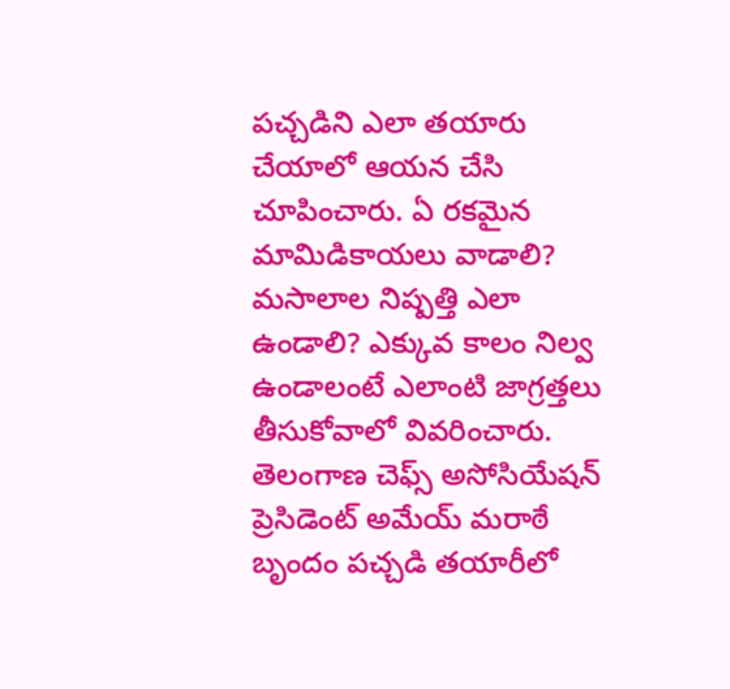పచ్చడిని ఎలా తయారు చేయాలో ఆయన చేసి చూపించారు. ఏ రకమైన మామిడికాయలు వాడాలి? మసాలాల నిష్పత్తి ఎలా ఉండాలి? ఎక్కువ కాలం నిల్వ ఉండాలంటే ఎలాంటి జాగ్రత్తలు తీసుకోవాలో వివరించారు. తెలంగాణ చెఫ్స్ అసోసియేషన్ ప్రెసిడెంట్ అమేయ్ మరాఠే బృందం పచ్చడి తయారీలో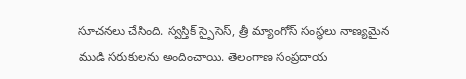సూచనలు చేసింది. స్వస్తిక్ స్పైసెస్, త్రీ మ్యాంగోస్ సంస్థలు నాణ్యమైన ముడి సరుకులను అందించాయి. తెలంగాణ సంప్రదాయ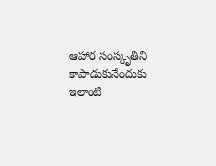ఆహార సంస్కృతిని కాపాడుకునేందుకు ఇలాంటి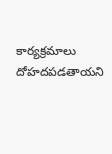కార్యక్రమాలు దోహదపడతాయని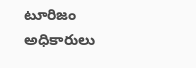టూరిజం అధికారులు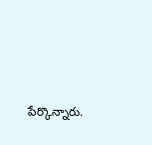పేర్కొన్నారు.